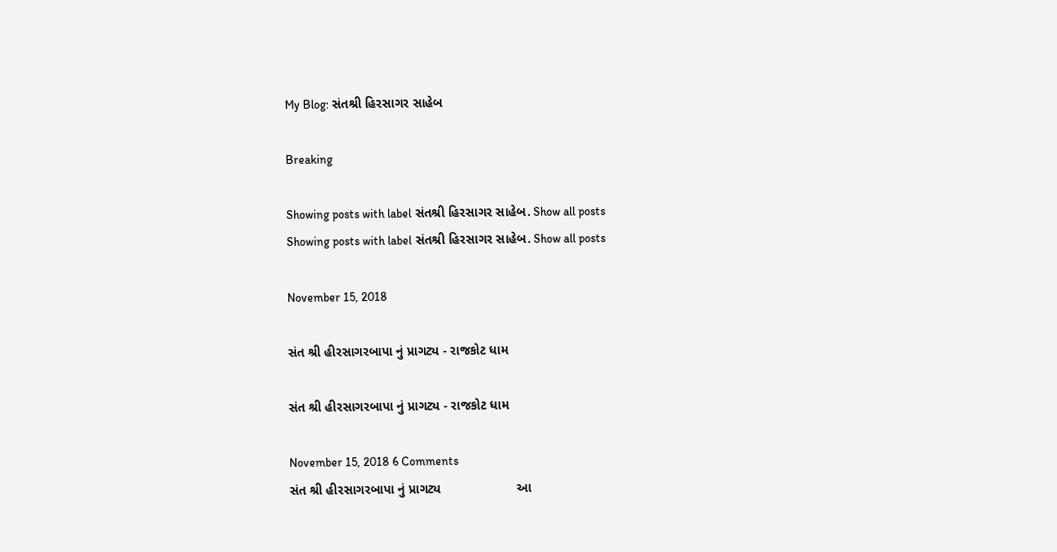My Blog: સંતશ્રી હિરસાગર સાહેબ

Breaking

Showing posts with label સંતશ્રી હિરસાગર સાહેબ. Show all posts
Showing posts with label સંતશ્રી હિરસાગર સાહેબ. Show all posts

November 15, 2018

સંત શ્રી હીરસાગરબાપા નું પ્રાગટ્ય - રાજકોટ ધામ

સંત શ્રી હીરસાગરબાપા નું પ્રાગટ્ય - રાજકોટ ધામ

November 15, 2018 6 Comments
સંત શ્રી હીરસાગરબાપા નું પ્રાગટ્ય                     આ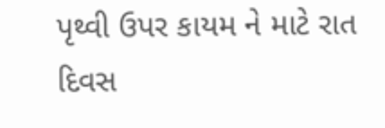પૃથ્વી ઉપર કાયમ ને માટે રાત દિવસ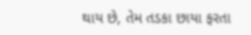થાય છે, તેમ તડકા છાયા ફરતા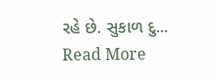રહે છે. સુકાળ દુ...
Read More